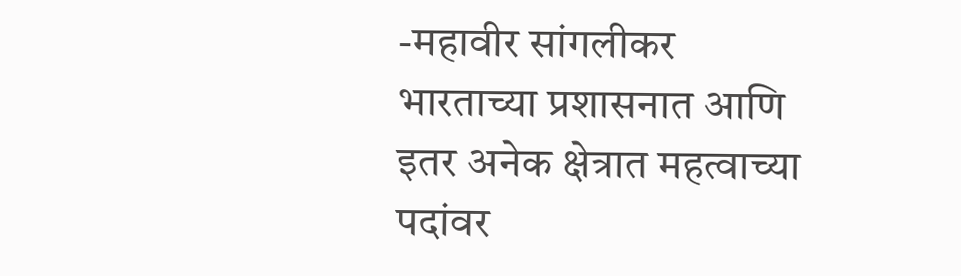-महावीर सांगलीकर
भारताच्या प्रशासनात आणि इतर अनेक क्षेत्रात महत्वाच्या पदांवर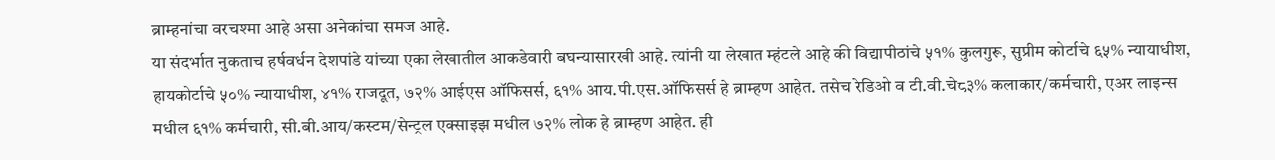ब्राम्हनांचा वरचश्मा आहे असा अनेकांचा समज आहे.
या संदर्भात नुकताच हर्षवर्धन देशपांडे यांच्या एका लेखातील आकडेवारी बघन्यासारखी आहे. त्यांनी या लेखात म्हंटले आहे की विद्यापीठांचे ५१% कुलगुरू, सुप्रीम कोर्टाचे ६५% न्यायाधीश, हायकोर्टाचे ५०% न्यायाधीश, ४१% राजदूत, ७२% आईएस ऑफिसर्स, ६१% आय.पी.एस.ऑफिसर्स हे ब्राम्हण आहेत. तसेच रेडिओ व टी.वी.चे८३% कलाकार/कर्मचारी, एअर लाइन्स मधील ६१% कर्मचारी, सी.बी.आय/कस्टम/सेन्ट्रल एक्साइझ मधील ७२% लोक हे ब्राम्हण आहेत. ही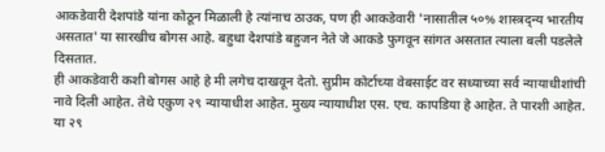आकडेवारी देशपांडे यांना कोठून मिळाली हे त्यांनाच ठाउक, पण ही आकडेवारी 'नासातील ५०% शास्त्रद्न्य भारतीय असतात' या सारखीच बोगस आहे. बहुधा देशपांडे बहुजन नेते जे आकडे फुगवून सांगत असतात त्याला बली पडलेले दिसतात.
ही आकडेवारी कशी बोगस आहे हे मी लगेच दाखवून देतो. सुप्रीम कोर्टाच्या वेबसाईट वर सध्याच्या सर्व न्यायाधीशांची नावे दिली आहेत. तेथे एकुण २९ न्यायाधीश आहेत. मुख्य न्यायाधीश एस. एच. कापडिया हे आहेत. ते पारशी आहेत. या २९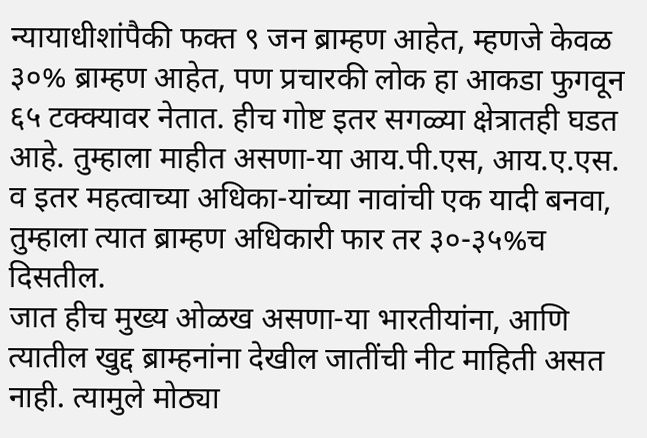न्यायाधीशांपैकी फक्त ९ जन ब्राम्हण आहेत, म्हणजे केवळ ३०% ब्राम्हण आहेत, पण प्रचारकी लोक हा आकडा फुगवून ६५ टक्क्यावर नेतात. हीच गोष्ट इतर सगळ्या क्षेत्रातही घडत आहे. तुम्हाला माहीत असणा-या आय.पी.एस, आय.ए.एस. व इतर महत्वाच्या अधिका-यांच्या नावांची एक यादी बनवा, तुम्हाला त्यात ब्राम्हण अधिकारी फार तर ३०-३५%च दिसतील.
जात हीच मुख्य ओळख असणा-या भारतीयांना, आणि त्यातील खुद्द ब्राम्हनांना देखील जातींची नीट माहिती असत नाही. त्यामुले मोठ्या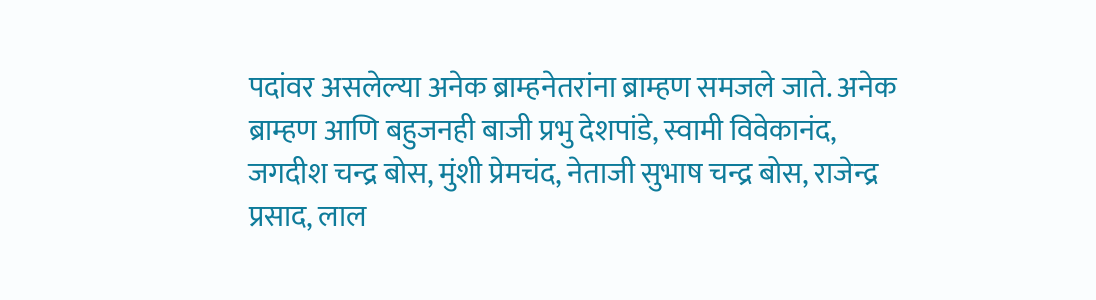पदांवर असलेल्या अनेक ब्राम्हनेतरांना ब्राम्हण समजले जाते. अनेक ब्राम्हण आणि बहुजनही बाजी प्रभु देशपांडे, स्वामी विवेकानंद, जगदीश चन्द्र बोस, मुंशी प्रेमचंद, नेताजी सुभाष चन्द्र बोस, राजेन्द्र प्रसाद, लाल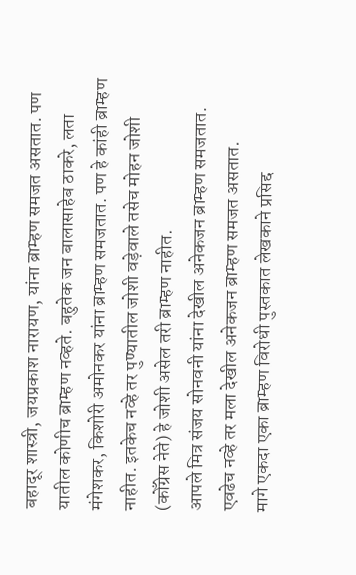बहादूर शास्त्री, जयप्रकाश नारायण, यांना ब्राम्हण समजत असतात. पण यातील कोणीच ब्राम्हण नव्हते. बहुतेक जन बालासाहेब ठाकरे, लता मंगेशकर, किशोरी अमोनकर यांना ब्राम्हण समजतात. पण हे कांही ब्राम्हण नाहीत. इतकेच नव्हे तर पुण्यातील जोशी वड़ेवाले तसेच मोहन जोशी (कोँग्रेस नेते) हे जोशी असेल तरी ब्राम्हण नाहीत.
आपले मित्र संजय सोनवनी यांना देखील अनेकजन ब्राम्हण समजतात. एवढेच नव्हे तर मला देखील अनेकजन ब्राम्हण समजत असतात.
मागे एकदा एका ब्राम्हण विरोधी पुस्तकात लेखकाने प्रसिद्द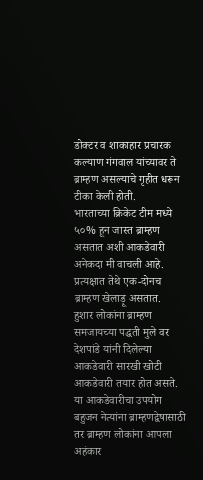डोक्टर व शाकाहार प्रचारक कल्याण गंगवाल यांच्यावर ते ब्राम्हण असल्याचे गृहीत धरून टीका केली होती.
भारताच्या क्रिकेट टीम मध्ये ५०% हून जास्त ब्राम्हण असतात अशी आकडेवारी अनेकदा मी वाचली आहे. प्रत्यक्षात तेथे एक-दोनच ब्राम्हण खेलाड़ू असतात.
हुशार लोकांना ब्राम्हण समजायच्या पद्धती मुले वर देशपांडे यांनी दिलेल्या आकडेवारी सारखी खोटी आकडेवारी तयार होत असते. या आकडेवारीचा उपयोग बहुजन नेत्यांना ब्राम्हणद्वेषासाठी तर ब्राम्हण लोकांना आपला अहंकार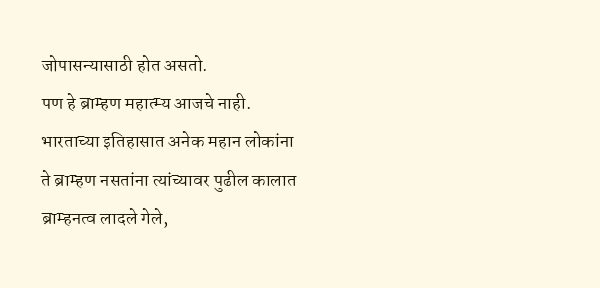जोपासन्यासाठी होत असतो.
पण हे ब्राम्हण महात्म्य आजचे नाही. भारताच्या इतिहासात अनेक महान लोकांना ते ब्राम्हण नसतांना त्यांच्यावर पुढील कालात ब्राम्हनत्व लादले गेले,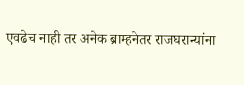एवढेच नाही तर अनेक ब्राम्हनेतर राजघरान्यांना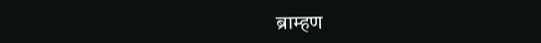ब्राम्हण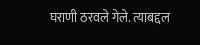घराणी ठरवले गेले. त्याबद्दल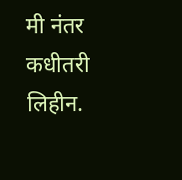मी नंतर कधीतरी लिहीन.